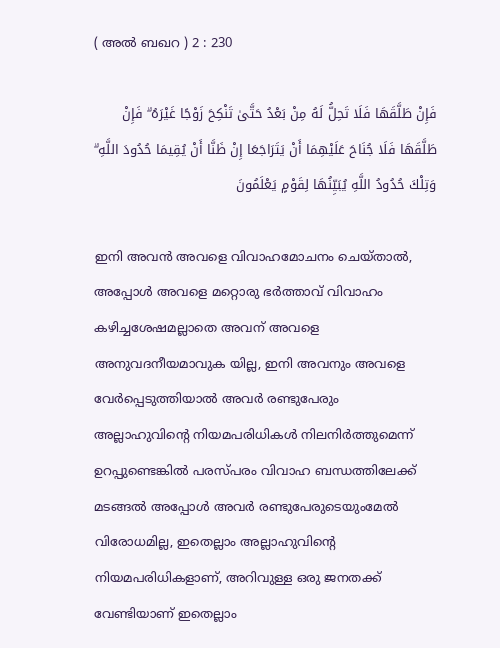( അല്‍ ബഖറ ) 2 : 230

فَإِنْ طَلَّقَهَا فَلَا تَحِلُّ لَهُ مِنْ بَعْدُ حَتَّىٰ تَنْكِحَ زَوْجًا غَيْرَهُ ۗ فَإِنْ طَلَّقَهَا فَلَا جُنَاحَ عَلَيْهِمَا أَنْ يَتَرَاجَعَا إِنْ ظَنَّا أَنْ يُقِيمَا حُدُودَ اللَّهِ ۗ وَتِلْكَ حُدُودُ اللَّهِ يُبَيِّنُهَا لِقَوْمٍ يَعْلَمُونَ

ഇനി അവന്‍ അവളെ വിവാഹമോചനം ചെയ്താല്‍, അപ്പോള്‍ അവളെ മറ്റൊരു ഭര്‍ത്താവ് വിവാഹം കഴിച്ചശേഷമല്ലാതെ അവന് അവളെ അനുവദനീയമാവുക യില്ല, ഇനി അവനും അവളെ വേര്‍പ്പെടുത്തിയാല്‍ അവര്‍ രണ്ടുപേരും അല്ലാഹുവിന്‍റെ നിയമപരിധികള്‍ നിലനിര്‍ത്തുമെന്ന് ഉറപ്പുണ്ടെങ്കില്‍ പരസ്പരം വിവാഹ ബന്ധത്തിലേക്ക് മടങ്ങല്‍ അപ്പോള്‍ അവര്‍ രണ്ടുപേരുടെയുംമേല്‍ വിരോധമില്ല, ഇതെല്ലാം അല്ലാഹുവിന്‍റെ നിയമപരിധികളാണ്, അറിവുള്ള ഒരു ജനതക്ക് വേണ്ടിയാണ് ഇതെല്ലാം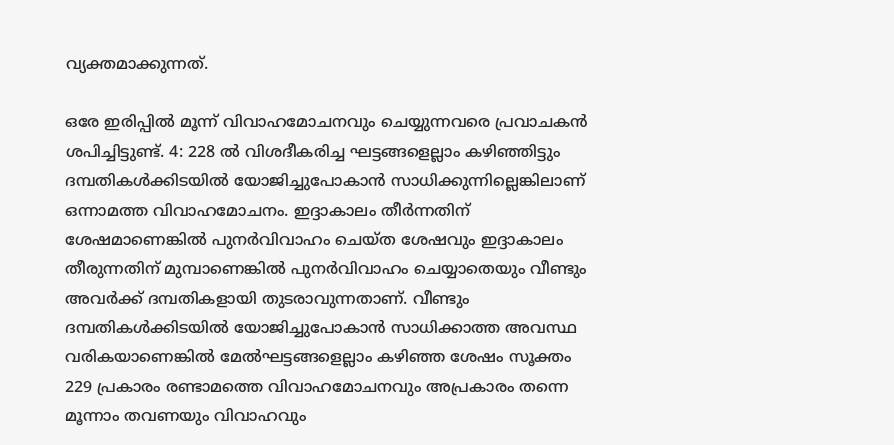വ്യക്തമാക്കുന്നത്.

ഒരേ ഇരിപ്പില്‍ മൂന്ന് വിവാഹമോചനവും ചെയ്യുന്നവരെ പ്രവാചകന്‍ ശപിച്ചിട്ടുണ്ട്. 4: 228 ല്‍ വിശദീകരിച്ച ഘട്ടങ്ങളെല്ലാം കഴിഞ്ഞിട്ടും ദമ്പതികള്‍ക്കിടയില്‍ യോജിച്ചുപോകാന്‍ സാധിക്കുന്നില്ലെങ്കിലാണ് ഒന്നാമത്ത വിവാഹമോചനം. ഇദ്ദാകാലം തീര്‍ന്നതിന് ശേഷമാണെങ്കില്‍ പുനര്‍വിവാഹം ചെയ്ത ശേഷവും ഇദ്ദാകാലം തീരുന്നതിന് മുമ്പാണെങ്കില്‍ പുനര്‍വിവാഹം ചെയ്യാതെയും വീണ്ടും അവര്‍ക്ക് ദമ്പതികളായി തുടരാവുന്നതാണ്. വീണ്ടും ദമ്പതികള്‍ക്കിടയില്‍ യോജിച്ചുപോകാന്‍ സാധിക്കാത്ത അവസ്ഥ വരികയാണെങ്കില്‍ മേല്‍ഘട്ടങ്ങളെല്ലാം കഴിഞ്ഞ ശേഷം സൂക്തം 229 പ്രകാരം രണ്ടാമത്തെ വിവാഹമോചനവും അപ്രകാരം തന്നെ മൂന്നാം തവണയും വിവാഹവും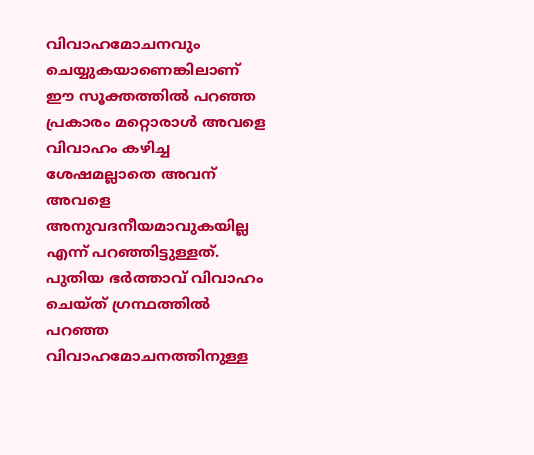വിവാഹമോചനവും ചെയ്യുകയാണെങ്കിലാണ് ഈ സൂക്തത്തില്‍ പറഞ്ഞ പ്രകാരം മറ്റൊരാള്‍ അവളെ വിവാഹം കഴിച്ച ശേഷമല്ലാതെ അവന് അവളെ അനുവദനീയമാവുകയില്ല എന്ന് പറഞ്ഞിട്ടുള്ളത്. പുതിയ ഭര്‍ത്താവ് വിവാഹം ചെയ്ത് ഗ്രന്ഥത്തില്‍ പറഞ്ഞ വിവാഹമോചനത്തിനുള്ള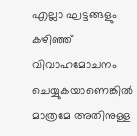എല്ലാ ഘട്ടങ്ങളും കഴിഞ്ഞ് വിവാഹമോചനം ചെയ്യുകയാണെങ്കില്‍ മാത്രമേ അതിനുള്ള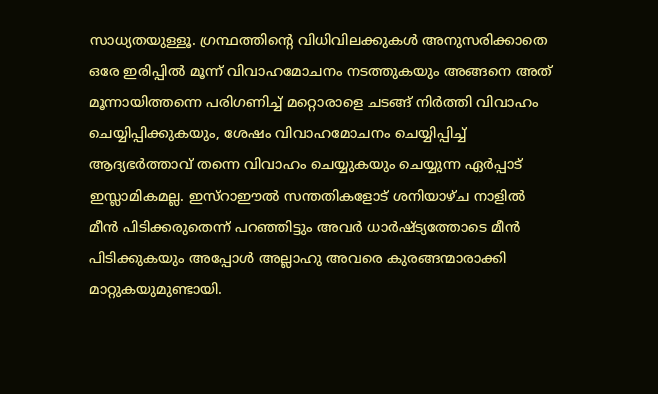സാധ്യതയുള്ളൂ. ഗ്രന്ഥത്തിന്‍റെ വിധിവിലക്കുകള്‍ അനുസരിക്കാതെ ഒരേ ഇരിപ്പില്‍ മൂന്ന് വിവാഹമോചനം നടത്തുകയും അങ്ങനെ അത് മൂന്നായിത്തന്നെ പരിഗണിച്ച് മറ്റൊരാളെ ചടങ്ങ് നിര്‍ത്തി വിവാഹം ചെയ്യിപ്പിക്കുകയും, ശേഷം വിവാഹമോചനം ചെയ്യിപ്പിച്ച് ആദ്യഭര്‍ത്താവ് തന്നെ വിവാഹം ചെയ്യുകയും ചെയ്യുന്ന ഏര്‍പ്പാട് ഇസ്ലാമികമല്ല. ഇസ്റാഈല്‍ സന്തതികളോട് ശനിയാഴ്ച നാളില്‍ മീന്‍ പിടിക്കരുതെന്ന് പറഞ്ഞിട്ടും അവര്‍ ധാര്‍ഷ്ട്യത്തോടെ മീന്‍ പിടിക്കുകയും അപ്പോള്‍ അല്ലാഹു അവരെ കുരങ്ങന്മാരാക്കി മാറ്റുകയുമുണ്ടായി.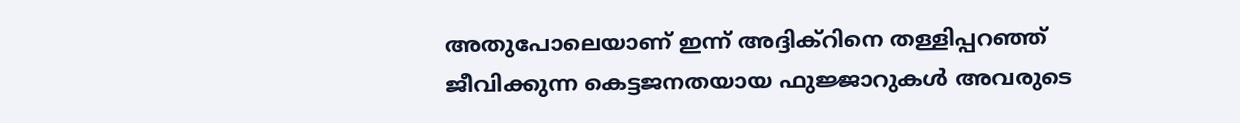അതുപോലെയാണ് ഇന്ന് അദ്ദിക്റിനെ തള്ളിപ്പറഞ്ഞ് ജീവിക്കുന്ന കെട്ടജനതയായ ഫുജ്ജാറുകള്‍ അവരുടെ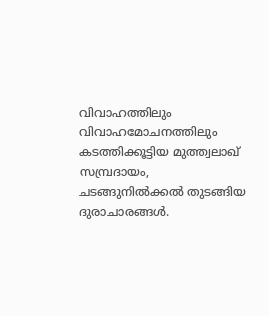വിവാഹത്തിലും വിവാഹമോചനത്തിലും കടത്തിക്കൂട്ടിയ മുത്ത്വലാഖ് സമ്പ്രദായം, ചടങ്ങുനില്‍ക്കല്‍ തുടങ്ങിയ ദുരാചാരങ്ങള്‍.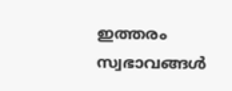ഇത്തരം സ്വഭാവങ്ങള്‍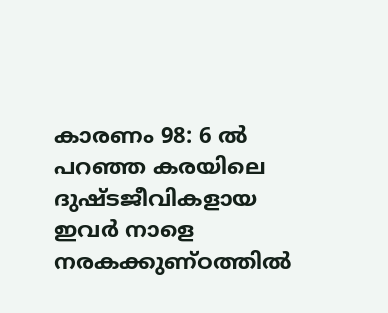കാരണം 98: 6 ല്‍ പറഞ്ഞ കരയിലെ ദുഷ്ടജീവികളായ ഇവര്‍ നാളെ നരകക്കുണ്ഠത്തില്‍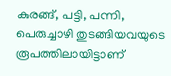കുരങ്ങ്, പട്ടി, പന്നി, പെരുച്ചാഴി തുടങ്ങിയവയുടെ രൂപത്തിലായിട്ടാണ്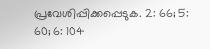പ്രവേശിപ്പിക്കപ്പെടുക. 2: 66; 5: 60; 6: 104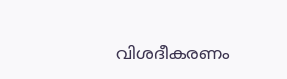വിശദീകരണം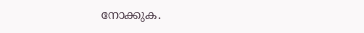നോക്കുക.